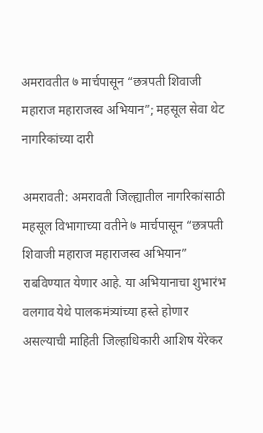अमरावतीत ७ मार्चपासून “छत्रपती शिवाजी महाराज महाराजस्व अभियान”; महसूल सेवा थेट नागरिकांच्या दारी

अमरावती: अमरावती जिल्ह्यातील नागरिकांसाठी महसूल विभागाच्या वतीने ७ मार्चपासून “छत्रपती शिवाजी महाराज महाराजस्व अभियान” राबविण्यात येणार आहे. या अभियानाचा शुभारंभ वलगाव येथे पालकमंत्र्यांच्या हस्ते होणार असल्याची माहिती जिल्हाधिकारी आशिष येरेकर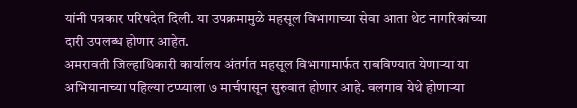यांनी पत्रकार परिषदेत दिली. या उपक्रमामुळे महसूल विभागाच्या सेवा आता थेट नागरिकांच्या दारी उपलब्ध होणार आहेत.
अमरावती जिल्हाधिकारी कार्यालय अंतर्गत महसूल विभागामार्फत राबविण्यात येणाऱ्या या अभियानाच्या पहिल्या टप्प्याला ७ मार्चपासून सुरुवात होणार आहे. वलगाव येथे होणाऱ्या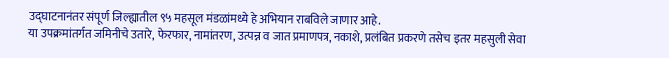उद्घाटनानंतर संपूर्ण जिल्ह्यातील ९५ महसूल मंडळांमध्ये हे अभियान राबविले जाणार आहे.
या उपक्रमांतर्गत जमिनीचे उतारे, फेरफार, नामांतरण, उत्पन्न व जात प्रमाणपत्र, नकाशे, प्रलंबित प्रकरणे तसेच इतर महसुली सेवा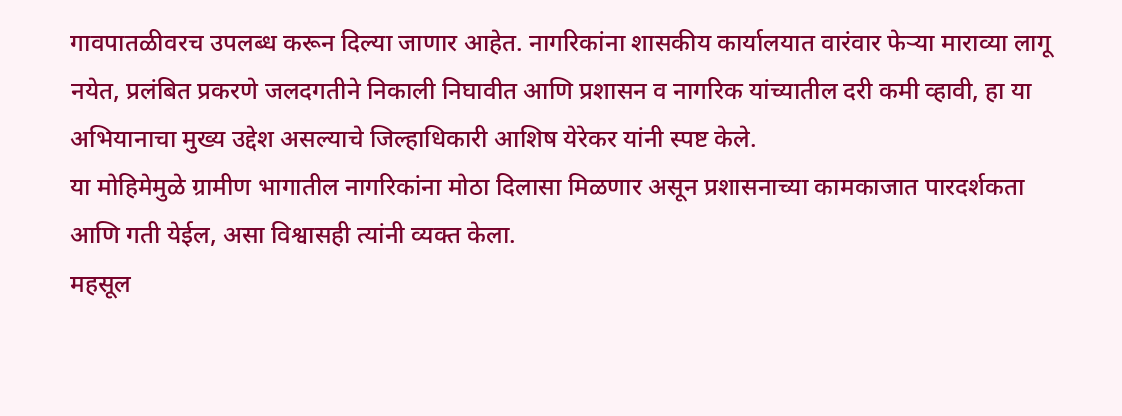गावपातळीवरच उपलब्ध करून दिल्या जाणार आहेत. नागरिकांना शासकीय कार्यालयात वारंवार फेऱ्या माराव्या लागू नयेत, प्रलंबित प्रकरणे जलदगतीने निकाली निघावीत आणि प्रशासन व नागरिक यांच्यातील दरी कमी व्हावी, हा या अभियानाचा मुख्य उद्देश असल्याचे जिल्हाधिकारी आशिष येरेकर यांनी स्पष्ट केले.
या मोहिमेमुळे ग्रामीण भागातील नागरिकांना मोठा दिलासा मिळणार असून प्रशासनाच्या कामकाजात पारदर्शकता आणि गती येईल, असा विश्वासही त्यांनी व्यक्त केला.
महसूल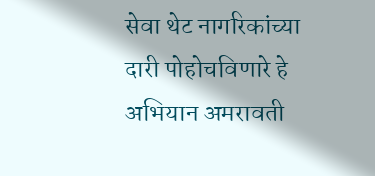सेवा थेट नागरिकांच्या दारी पोहोचविणारे हे अभियान अमरावती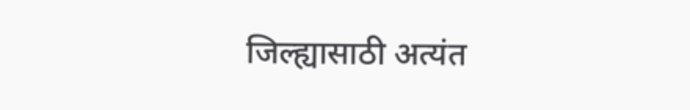जिल्ह्यासाठी अत्यंत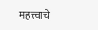महत्त्वाचे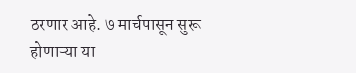ठरणार आहे. ७ मार्चपासून सुरू होणाऱ्या या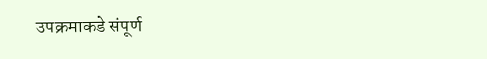उपक्रमाकडे संपूर्ण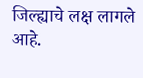जिल्ह्याचे लक्ष लागले आहे.